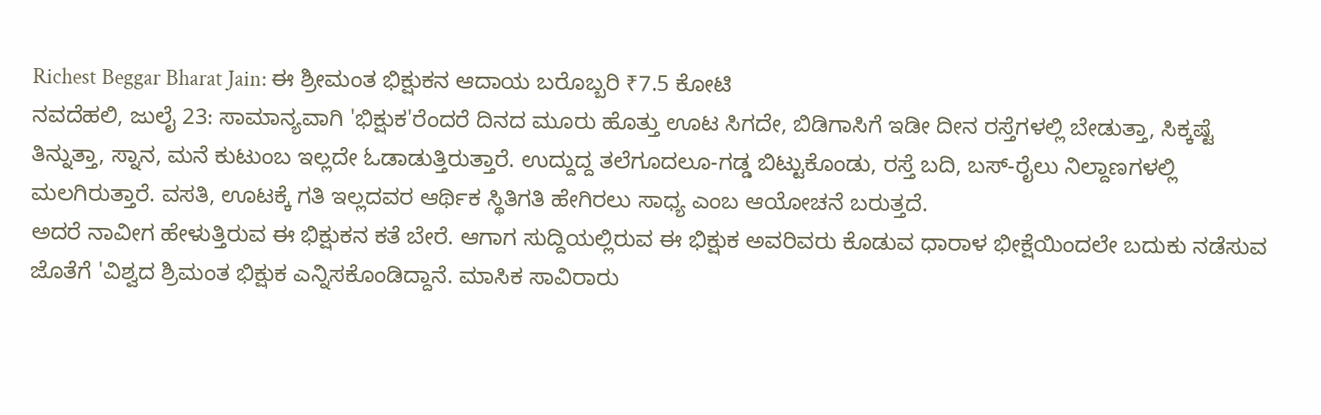Richest Beggar Bharat Jain: ಈ ಶ್ರೀಮಂತ ಭಿಕ್ಷುಕನ ಆದಾಯ ಬರೊಬ್ಬರಿ ₹7.5 ಕೋಟಿ
ನವದೆಹಲಿ, ಜುಲೈ 23: ಸಾಮಾನ್ಯವಾಗಿ 'ಭಿಕ್ಷುಕ'ರೆಂದರೆ ದಿನದ ಮೂರು ಹೊತ್ತು ಊಟ ಸಿಗದೇ, ಬಿಡಿಗಾಸಿಗೆ ಇಡೀ ದೀನ ರಸ್ತೆಗಳಲ್ಲಿ ಬೇಡುತ್ತಾ, ಸಿಕ್ಕಷ್ಟೆ ತಿನ್ನುತ್ತಾ, ಸ್ನಾನ, ಮನೆ ಕುಟುಂಬ ಇಲ್ಲದೇ ಓಡಾಡುತ್ತಿರುತ್ತಾರೆ. ಉದ್ದುದ್ದ ತಲೆಗೂದಲೂ-ಗಡ್ಡ ಬಿಟ್ಟುಕೊಂಡು, ರಸ್ತೆ ಬದಿ, ಬಸ್-ರೈಲು ನಿಲ್ದಾಣಗಳಲ್ಲಿ ಮಲಗಿರುತ್ತಾರೆ. ವಸತಿ, ಊಟಕ್ಕೆ ಗತಿ ಇಲ್ಲದವರ ಆರ್ಥಿಕ ಸ್ಥಿತಿಗತಿ ಹೇಗಿರಲು ಸಾಧ್ಯ ಎಂಬ ಆಯೋಚನೆ ಬರುತ್ತದೆ.
ಅದರೆ ನಾವೀಗ ಹೇಳುತ್ತಿರುವ ಈ ಭಿಕ್ಷುಕನ ಕತೆ ಬೇರೆ. ಆಗಾಗ ಸುದ್ದಿಯಲ್ಲಿರುವ ಈ ಭಿಕ್ಷುಕ ಅವರಿವರು ಕೊಡುವ ಧಾರಾಳ ಭೀಕ್ಷೆಯಿಂದಲೇ ಬದುಕು ನಡೆಸುವ ಜೊತೆಗೆ 'ವಿಶ್ವದ ಶ್ರಿಮಂತ ಭಿಕ್ಷುಕ ಎನ್ನಿಸಕೊಂಡಿದ್ದಾನೆ. ಮಾಸಿಕ ಸಾವಿರಾರು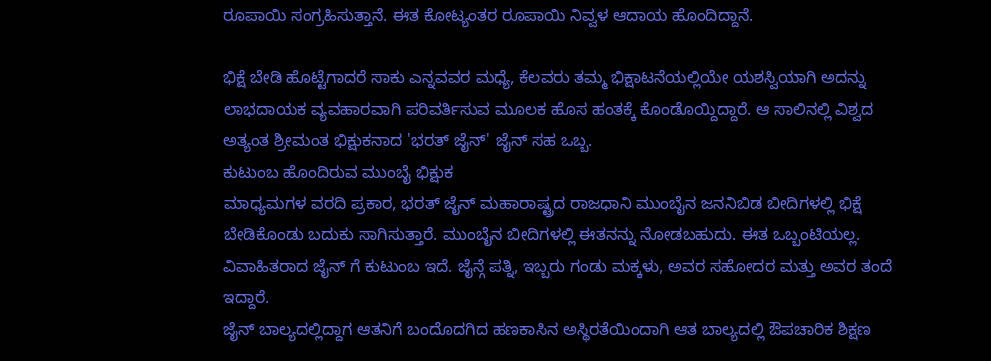ರೂಪಾಯಿ ಸಂಗ್ರಹಿಸುತ್ತಾನೆ. ಈತ ಕೋಟ್ಯಂತರ ರೂಪಾಯಿ ನಿವ್ವಳ ಆದಾಯ ಹೊಂದಿದ್ದಾನೆ.

ಭಿಕ್ಷೆ ಬೇಡಿ ಹೊಟ್ಟೆಗಾದರೆ ಸಾಕು ಎನ್ನವವರ ಮಧ್ಯೆ, ಕೆಲವರು ತಮ್ಮ ಭಿಕ್ಷಾಟನೆಯಲ್ಲಿಯೇ ಯಶಸ್ವಿಯಾಗಿ ಅದನ್ನು ಲಾಭದಾಯಕ ವ್ಯವಹಾರವಾಗಿ ಪರಿವರ್ತಿಸುವ ಮೂಲಕ ಹೊಸ ಹಂತಕ್ಕೆ ಕೊಂಡೊಯ್ದಿದ್ದಾರೆ. ಆ ಸಾಲಿನಲ್ಲಿ ವಿಶ್ವದ ಅತ್ಯಂತ ಶ್ರೀಮಂತ ಭಿಕ್ಷುಕನಾದ 'ಭರತ್ ಜೈನ್' ಜೈನ್ ಸಹ ಒಬ್ಬ.
ಕುಟುಂಬ ಹೊಂದಿರುವ ಮುಂಬೈ ಭಿಕ್ಷುಕ
ಮಾಧ್ಯಮಗಳ ವರದಿ ಪ್ರಕಾರ, ಭರತ್ ಜೈನ್ ಮಹಾರಾಷ್ಟ್ರದ ರಾಜಧಾನಿ ಮುಂಬೈನ ಜನನಿಬಿಡ ಬೀದಿಗಳಲ್ಲಿ ಭಿಕ್ಷೆ ಬೇಡಿಕೊಂಡು ಬದುಕು ಸಾಗಿಸುತ್ತಾರೆ. ಮುಂಬೈನ ಬೀದಿಗಳಲ್ಲಿ ಈತನನ್ನು ನೋಡಬಹುದು. ಈತ ಒಬ್ಬಂಟಿಯಲ್ಲ. ವಿವಾಹಿತರಾದ ಜೈನ್ ಗೆ ಕುಟುಂಬ ಇದೆ. ಜೈನ್ಗೆ ಪತ್ನಿ, ಇಬ್ಬರು ಗಂಡು ಮಕ್ಕಳು, ಅವರ ಸಹೋದರ ಮತ್ತು ಅವರ ತಂದೆ ಇದ್ದಾರೆ.
ಜೈನ್ ಬಾಲ್ಯದಲ್ಲಿದ್ದಾಗ ಆತನಿಗೆ ಬಂದೊದಗಿದ ಹಣಕಾಸಿನ ಅಸ್ಥಿರತೆಯಿಂದಾಗಿ ಆತ ಬಾಲ್ಯದಲ್ಲಿ ಔಪಚಾರಿಕ ಶಿಕ್ಷಣ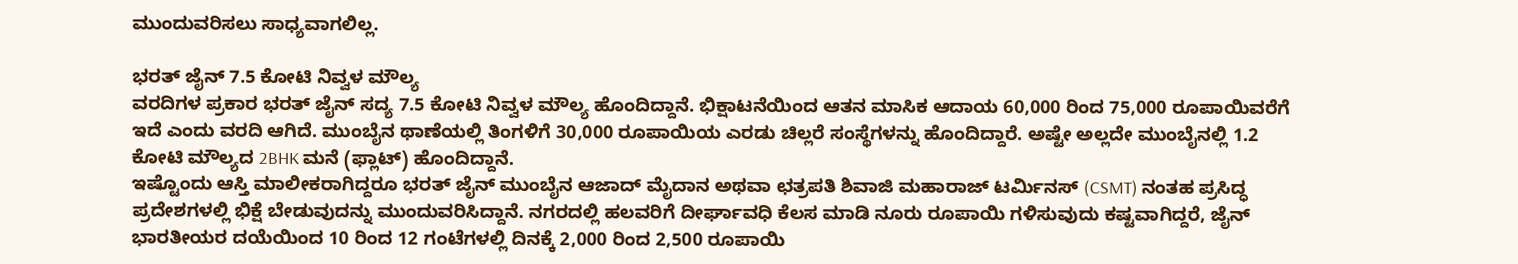ಮುಂದುವರಿಸಲು ಸಾಧ್ಯವಾಗಲಿಲ್ಲ.

ಭರತ್ ಜೈನ್ 7.5 ಕೋಟಿ ನಿವ್ವಳ ಮೌಲ್ಯ
ವರದಿಗಳ ಪ್ರಕಾರ ಭರತ್ ಜೈನ್ ಸದ್ಯ 7.5 ಕೋಟಿ ನಿವ್ವಳ ಮೌಲ್ಯ ಹೊಂದಿದ್ದಾನೆ. ಭಿಕ್ಷಾಟನೆಯಿಂದ ಆತನ ಮಾಸಿಕ ಆದಾಯ 60,000 ರಿಂದ 75,000 ರೂಪಾಯಿವರೆಗೆ ಇದೆ ಎಂದು ವರದಿ ಆಗಿದೆ. ಮುಂಬೈನ ಥಾಣೆಯಲ್ಲಿ ತಿಂಗಳಿಗೆ 30,000 ರೂಪಾಯಿಯ ಎರಡು ಚಿಲ್ಲರೆ ಸಂಸ್ಥೆಗಳನ್ನು ಹೊಂದಿದ್ದಾರೆ. ಅಷ್ಟೇ ಅಲ್ಲದೇ ಮುಂಬೈನಲ್ಲಿ 1.2 ಕೋಟಿ ಮೌಲ್ಯದ 2BHK ಮನೆ (ಫ್ಲಾಟ್) ಹೊಂದಿದ್ದಾನೆ.
ಇಷ್ಟೊಂದು ಆಸ್ತಿ ಮಾಲೀಕರಾಗಿದ್ದರೂ ಭರತ್ ಜೈನ್ ಮುಂಬೈನ ಆಜಾದ್ ಮೈದಾನ ಅಥವಾ ಛತ್ರಪತಿ ಶಿವಾಜಿ ಮಹಾರಾಜ್ ಟರ್ಮಿನಸ್ (CSMT) ನಂತಹ ಪ್ರಸಿದ್ಧ ಪ್ರದೇಶಗಳಲ್ಲಿ ಭಿಕ್ಷೆ ಬೇಡುವುದನ್ನು ಮುಂದುವರಿಸಿದ್ದಾನೆ. ನಗರದಲ್ಲಿ ಹಲವರಿಗೆ ದೀರ್ಘಾವಧಿ ಕೆಲಸ ಮಾಡಿ ನೂರು ರೂಪಾಯಿ ಗಳಿಸುವುದು ಕಷ್ಟವಾಗಿದ್ದರೆ, ಜೈನ್ ಭಾರತೀಯರ ದಯೆಯಿಂದ 10 ರಿಂದ 12 ಗಂಟೆಗಳಲ್ಲಿ ದಿನಕ್ಕೆ 2,000 ರಿಂದ 2,500 ರೂಪಾಯಿ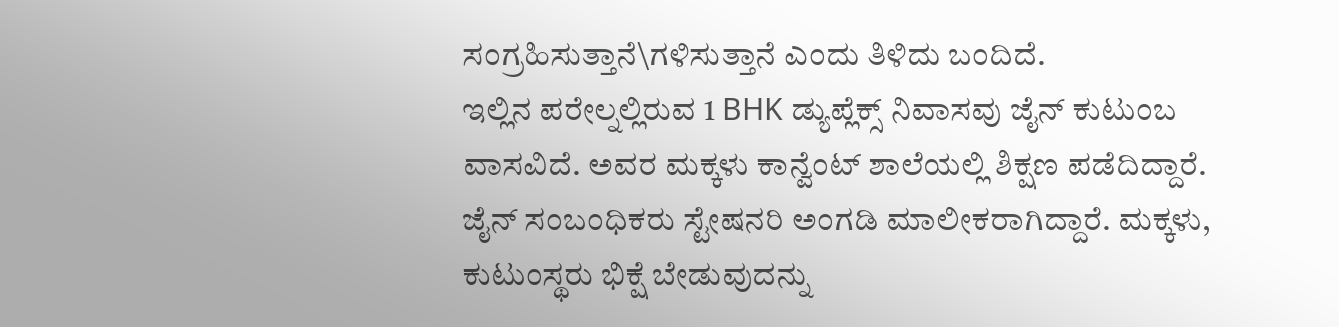ಸಂಗ್ರಹಿಸುತ್ತಾನೆ\ಗಳಿಸುತ್ತಾನೆ ಎಂದು ತಿಳಿದು ಬಂದಿದೆ.
ಇಲ್ಲಿನ ಪರೇಲ್ನಲ್ಲಿರುವ 1 BHK ಡ್ಯುಪ್ಲೆಕ್ಸ್ ನಿವಾಸವು ಜೈನ್ ಕುಟುಂಬ ವಾಸವಿದೆ. ಅವರ ಮಕ್ಕಳು ಕಾನ್ವೆಂಟ್ ಶಾಲೆಯಲ್ಲಿ ಶಿಕ್ಷಣ ಪಡೆದಿದ್ದಾರೆ. ಜೈನ್ ಸಂಬಂಧಿಕರು ಸ್ಟೇಷನರಿ ಅಂಗಡಿ ಮಾಲೀಕರಾಗಿದ್ದಾರೆ. ಮಕ್ಕಳು, ಕುಟುಂಸ್ಥರು ಭಿಕ್ಷೆ ಬೇಡುವುದನ್ನು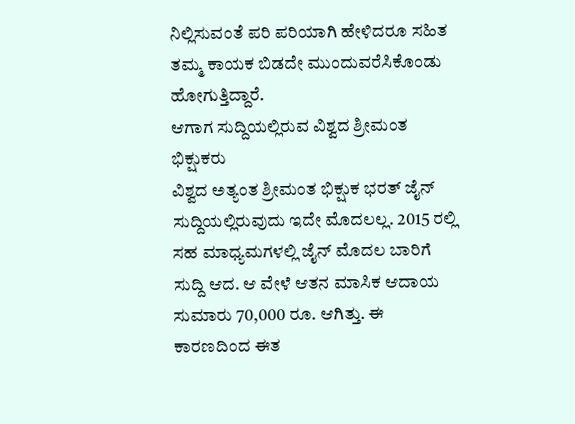ನಿಲ್ಲಿಸುವಂತೆ ಪರಿ ಪರಿಯಾಗಿ ಹೇಳಿದರೂ ಸಹಿತ ತಮ್ಮ ಕಾಯಕ ಬಿಡದೇ ಮುಂದುವರೆಸಿಕೊಂಡು ಹೋಗುತ್ತಿದ್ದಾರೆ.
ಆಗಾಗ ಸುದ್ದಿಯಲ್ಲಿರುವ ವಿಶ್ವದ ಶ್ರೀಮಂತ ಭಿಕ್ಷುಕರು
ವಿಶ್ವದ ಅತ್ಯಂತ ಶ್ರೀಮಂತ ಭಿಕ್ಷುಕ ಭರತ್ ಜೈನ್ ಸುದ್ದಿಯಲ್ಲಿರುವುದು ಇದೇ ಮೊದಲಲ್ಲ. 2015 ರಲ್ಲಿ ಸಹ ಮಾಧ್ಯಮಗಳಲ್ಲಿ ಜೈನ್ ಮೊದಲ ಬಾರಿಗೆ ಸುದ್ದಿ ಆದ. ಆ ವೇಳೆ ಆತನ ಮಾಸಿಕ ಆದಾಯ ಸುಮಾರು 70,000 ರೂ. ಆಗಿತ್ತು. ಈ ಕಾರಣದಿಂದ ಈತ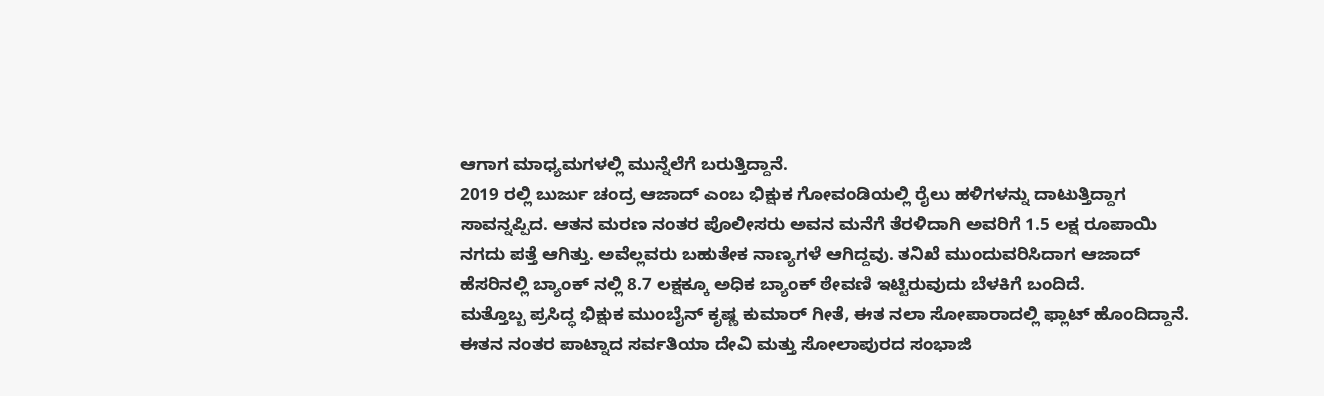ಆಗಾಗ ಮಾಧ್ಯಮಗಳಲ್ಲಿ ಮುನ್ನೆಲೆಗೆ ಬರುತ್ತಿದ್ದಾನೆ.
2019 ರಲ್ಲಿ ಬುರ್ಜು ಚಂದ್ರ ಆಜಾದ್ ಎಂಬ ಭಿಕ್ಷುಕ ಗೋವಂಡಿಯಲ್ಲಿ ರೈಲು ಹಳಿಗಳನ್ನು ದಾಟುತ್ತಿದ್ದಾಗ ಸಾವನ್ನಪ್ಪಿದ. ಆತನ ಮರಣ ನಂತರ ಪೊಲೀಸರು ಅವನ ಮನೆಗೆ ತೆರಳಿದಾಗಿ ಅವರಿಗೆ 1.5 ಲಕ್ಷ ರೂಪಾಯಿ ನಗದು ಪತ್ತೆ ಆಗಿತ್ತು. ಅವೆಲ್ಲವರು ಬಹುತೇಕ ನಾಣ್ಯಗಳೆ ಆಗಿದ್ದವು. ತನಿಖೆ ಮುಂದುವರಿಸಿದಾಗ ಆಜಾದ್ ಹೆಸರಿನಲ್ಲಿ ಬ್ಯಾಂಕ್ ನಲ್ಲಿ 8.7 ಲಕ್ಷಕ್ಕೂ ಅಧಿಕ ಬ್ಯಾಂಕ್ ಠೇವಣಿ ಇಟ್ಟಿರುವುದು ಬೆಳಕಿಗೆ ಬಂದಿದೆ.
ಮತ್ತೊಬ್ಬ ಪ್ರಸಿದ್ಧ ಭಿಕ್ಷುಕ ಮುಂಬೈನ್ ಕೃಷ್ಣ ಕುಮಾರ್ ಗೀತೆ, ಈತ ನಲಾ ಸೋಪಾರಾದಲ್ಲಿ ಫ್ಲಾಟ್ ಹೊಂದಿದ್ದಾನೆ. ಈತನ ನಂತರ ಪಾಟ್ನಾದ ಸರ್ವತಿಯಾ ದೇವಿ ಮತ್ತು ಸೋಲಾಪುರದ ಸಂಭಾಜಿ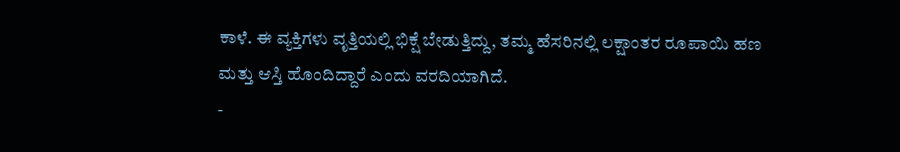ಕಾಳೆ. ಈ ವ್ಯಕ್ತಿಗಳು ವೃತ್ತಿಯಲ್ಲಿ ಭಿಕ್ಷೆ ಬೇಡುತ್ತಿದ್ದು, ತಮ್ಮ ಹೆಸರಿನಲ್ಲಿ ಲಕ್ಷಾಂತರ ರೂಪಾಯಿ ಹಣ ಮತ್ತು ಆಸ್ತಿ ಹೊಂದಿದ್ದಾರೆ ಎಂದು ವರದಿಯಾಗಿದೆ.
-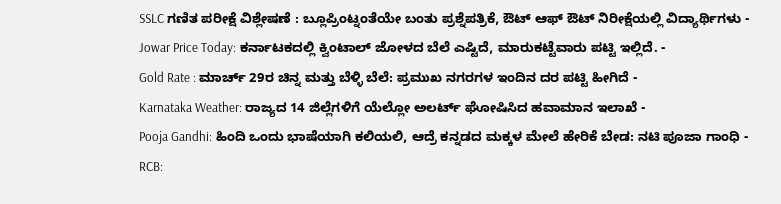SSLC ಗಣಿತ ಪರೀಕ್ಷೆ ವಿಶ್ಲೇಷಣೆ : ಬ್ಲೂಪ್ರಿಂಟ್ನಂತೆಯೇ ಬಂತು ಪ್ರಶ್ನೆಪತ್ರಿಕೆ, ಔಟ್ ಆಫ್ ಔಟ್ ನಿರೀಕ್ಷೆಯಲ್ಲಿ ವಿದ್ಯಾರ್ಥಿಗಳು -
Jowar Price Today: ಕರ್ನಾಟಕದಲ್ಲಿ ಕ್ವಿಂಟಾಲ್ ಜೋಳದ ಬೆಲೆ ಎಷ್ಟಿದೆ, ಮಾರುಕಟ್ಟೆವಾರು ಪಟ್ಟಿ ಇಲ್ಲಿದೆ. -
Gold Rate : ಮಾರ್ಚ್ 29ರ ಚಿನ್ನ ಮತ್ತು ಬೆಳ್ಳಿ ಬೆಲೆ: ಪ್ರಮುಖ ನಗರಗಳ ಇಂದಿನ ದರ ಪಟ್ಟಿ ಹೀಗಿದೆ -
Karnataka Weather: ರಾಜ್ಯದ 14 ಜಿಲ್ಲೆಗಳಿಗೆ ಯೆಲ್ಲೋ ಅಲರ್ಟ್ ಘೋಷಿಸಿದ ಹವಾಮಾನ ಇಲಾಖೆ -
Pooja Gandhi: ಹಿಂದಿ ಒಂದು ಭಾಷೆಯಾಗಿ ಕಲಿಯಲಿ, ಆದ್ರೆ ಕನ್ನಡದ ಮಕ್ಕಳ ಮೇಲೆ ಹೇರಿಕೆ ಬೇಡ: ನಟಿ ಪೂಜಾ ಗಾಂಧಿ -
RCB: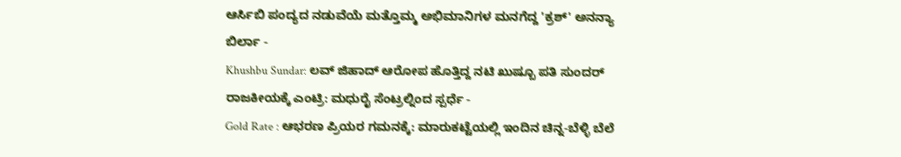ಆರ್ಸಿಬಿ ಪಂದ್ಯದ ನಡುವೆಯೆ ಮತ್ತೊಮ್ಮ ಅಭಿಮಾನಿಗಳ ಮನಗೆದ್ದ 'ಕ್ರಶ್' ಅನನ್ಯಾ ಬಿರ್ಲಾ -
Khushbu Sundar: ಲವ್ ಜಿಹಾದ್ ಆರೋಪ ಹೊತ್ತಿದ್ದ ನಟಿ ಖುಷ್ಬೂ ಪತಿ ಸುಂದರ್ ರಾಜಕೀಯಕ್ಕೆ ಎಂಟ್ರಿ: ಮಧುರೈ ಸೆಂಟ್ರಲ್ನಿಂದ ಸ್ಪರ್ಧೆ -
Gold Rate : ಆಭರಣ ಪ್ರಿಯರ ಗಮನಕ್ಕೆ: ಮಾರುಕಟ್ಟೆಯಲ್ಲಿ ಇಂದಿನ ಚಿನ್ನ-ಬೆಳ್ಳಿ ಬೆಲೆ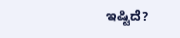ಇಷ್ಟಿದೆ?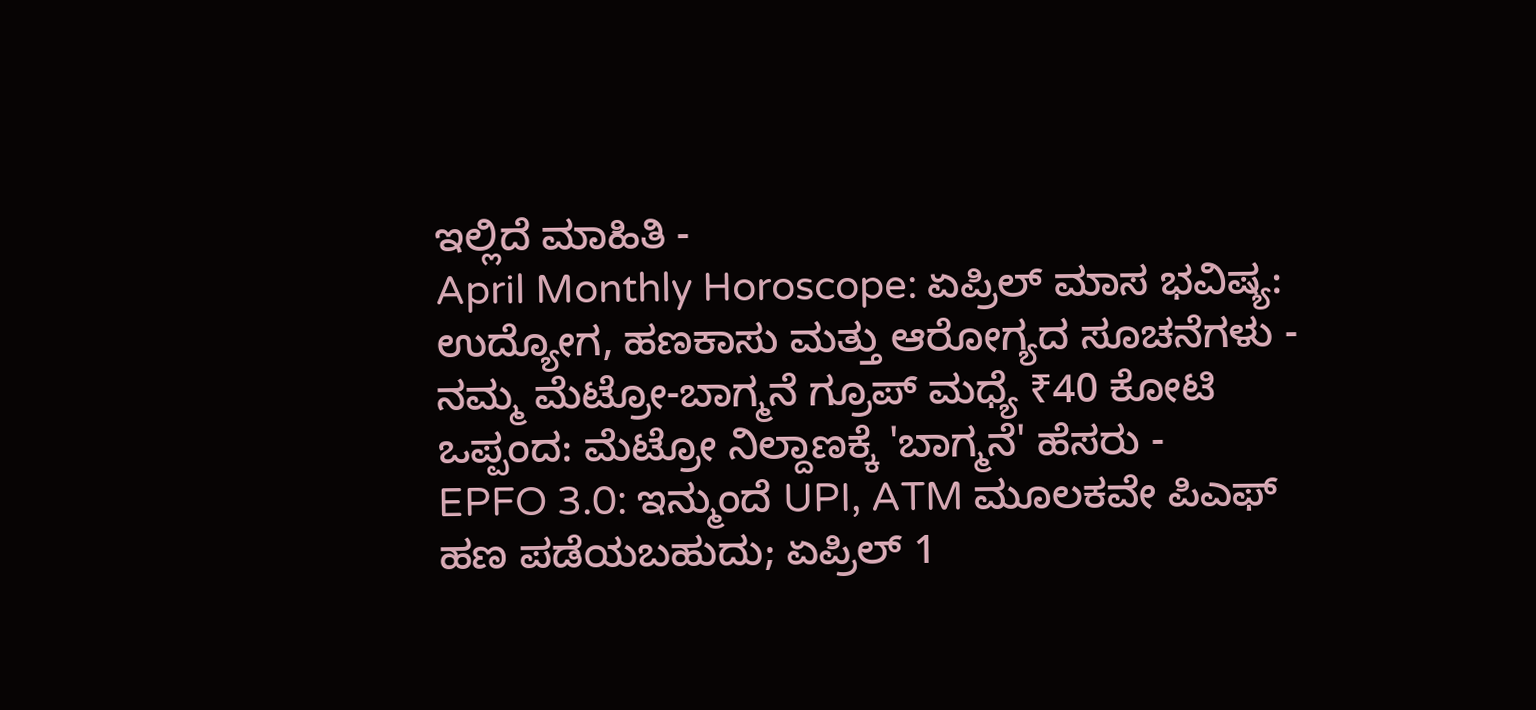ಇಲ್ಲಿದೆ ಮಾಹಿತಿ -
April Monthly Horoscope: ಏಪ್ರಿಲ್ ಮಾಸ ಭವಿಷ್ಯ: ಉದ್ಯೋಗ, ಹಣಕಾಸು ಮತ್ತು ಆರೋಗ್ಯದ ಸೂಚನೆಗಳು -
ನಮ್ಮ ಮೆಟ್ರೋ-ಬಾಗ್ಮನೆ ಗ್ರೂಪ್ ಮಧ್ಯೆ ₹40 ಕೋಟಿ ಒಪ್ಪಂದ: ಮೆಟ್ರೋ ನಿಲ್ದಾಣಕ್ಕೆ 'ಬಾಗ್ಮನೆ' ಹೆಸರು -
EPFO 3.0: ಇನ್ಮುಂದೆ UPI, ATM ಮೂಲಕವೇ ಪಿಎಫ್ ಹಣ ಪಡೆಯಬಹುದು; ಏಪ್ರಿಲ್ 1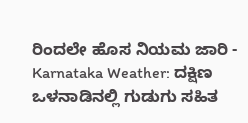ರಿಂದಲೇ ಹೊಸ ನಿಯಮ ಜಾರಿ -
Karnataka Weather: ದಕ್ಷಿಣ ಒಳನಾಡಿನಲ್ಲಿ ಗುಡುಗು ಸಹಿತ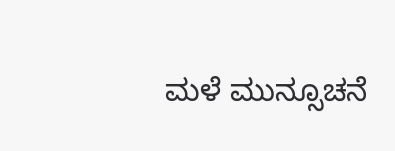ಮಳೆ ಮುನ್ಸೂಚನೆ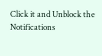Click it and Unblock the Notifications